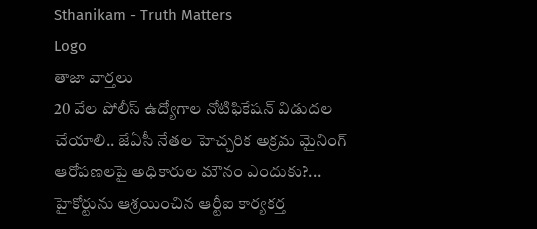Sthanikam - Truth Matters
Logo
తాజా వార్తలు
20 వేల పోలీస్ ఉద్యోగాల నోటిఫికేషన్ విడుదల చేయాలి.. జేఏసీ నేతల హెచ్చరిక అక్రమ మైనింగ్ ఆరోపణలపై అధికారుల మౌనం ఎందుకు?... హైకోర్టును ఆశ్రయించిన ఆర్టీఐ కార్యకర్త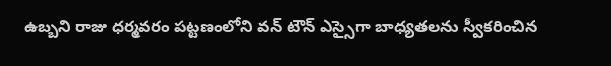ఉబ్బని రాజు ధర్మవరం పట్టణంలోని వన్ టౌన్ ఎస్సైగా బాధ్యతలను స్వీకరించిన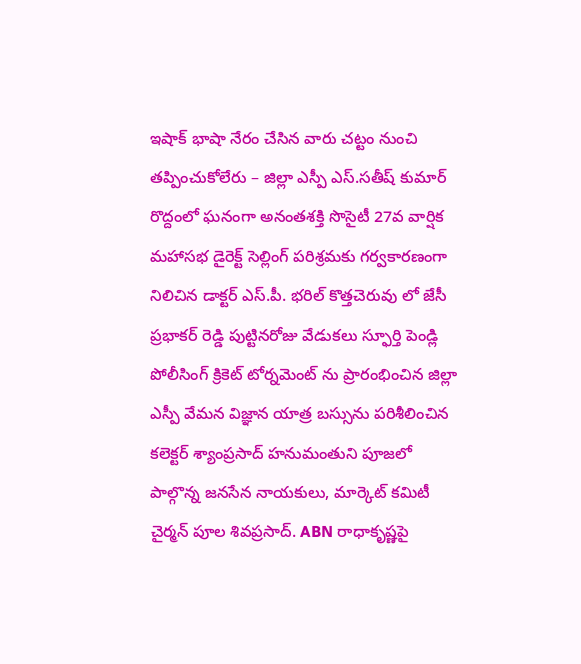ఇషాక్ భాషా నేరం చేసిన వారు చట్టం నుంచి తప్పించుకోలేరు – జిల్లా ఎస్పీ ఎస్.సతీష్ కుమార్ రొద్దంలో ఘనంగా అనంతశక్తి సొసైటీ 27వ వార్షిక మహాసభ డైరెక్ట్ సెల్లింగ్ పరిశ్రమకు గర్వకారణంగా నిలిచిన డాక్టర్ ఎస్.పీ. భరిల్ కొత్తచెరువు లో జేసీ ప్రభాకర్ రెడ్డి పుట్టినరోజు వేడుకలు స్ఫూర్తి పెండ్లి పోలీసింగ్ క్రికెట్ టోర్నమెంట్ ను ప్రారంభించిన జిల్లా ఎస్పీ వేమన విజ్ఞాన యాత్ర బస్సును పరిశీలించిన కలెక్టర్ శ్యాంప్రసాద్ హనుమంతుని పూజలో పాల్గొన్న జనసేన నాయకులు, మార్కెట్ కమిటీ చైర్మన్ పూల శివప్రసాద్. ABN రాధాకృష్ణపై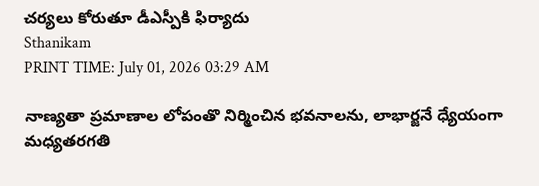చర్యలు కోరుతూ డీఎస్పీకి ఫిర్యాదు
Sthanikam
PRINT TIME: July 01, 2026 03:29 AM

నాణ్యతా ప్రమాణాల లోపంతొ నిర్మించిన భవనాలను, లాభార్జనే ధ్యేయంగా మధ్యతరగతి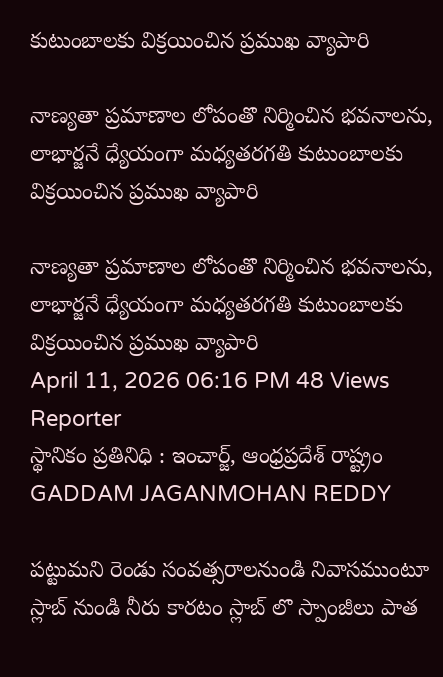కుటుంబాలకు విక్రయించిన ప్రముఖ వ్యాపారి

నాణ్యతా ప్రమాణాల లోపంతొ నిర్మించిన భవనాలను, లాభార్జనే ధ్యేయంగా మధ్యతరగతి కుటుంబాలకు విక్రయించిన ప్రముఖ వ్యాపారి

నాణ్యతా ప్రమాణాల లోపంతొ నిర్మించిన భవనాలను, లాభార్జనే ధ్యేయంగా మధ్యతరగతి కుటుంబాలకు విక్రయించిన ప్రముఖ వ్యాపారి
April 11, 2026 06:16 PM 48 Views
Reporter
స్థానికం ప్రతినిధి : ఇంచార్జ్, ఆంధ్రప్రదేశ్ రాష్ట్రం
GADDAM JAGANMOHAN REDDY

పట్టుమని రెండు సంవత్సరాలనుండి నివాసముంటూ స్లాబ్ నుండి నీరు కారటం స్లాబ్ లొ స్పాంజీలు పాత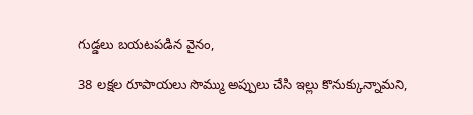గుడ్డలు బయటపడిన వైనం,

38 లక్షల రూపాయలు సొమ్ము అప్పులు చేసి ఇల్లు కొనుక్కున్నామని,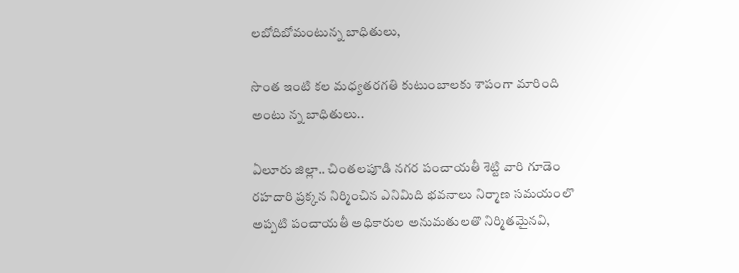లబోదిబోమంటున్న బాధితులు,

సొంత ఇంటి కల మధ్యతరగతి కుటుంబాలకు శాపంగా మారింది అంటు న్న బాధితులు..

ఏలూరు జిల్లా.. చింతలపూడి నగర పంచాయతీ శెట్టి వారి గూడెం రహదారి ప్రక్కన నిర్మించిన ఎనిమిది భవనాలు నిర్మాణ సమయంలొ అప్పటి పంచాయతీ అధికారుల అనుమతులతొ నిర్మితమైనవి,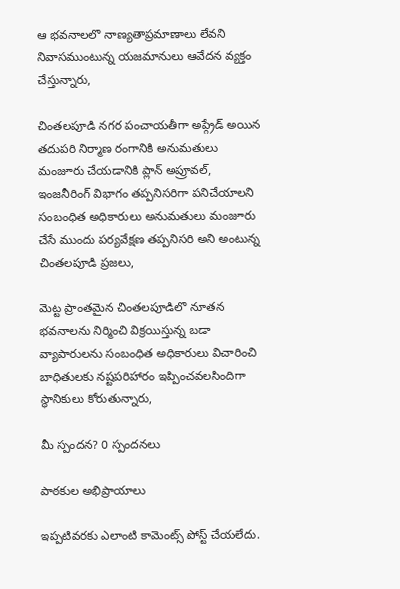ఆ భవనాలలొ నాణ్యతాప్రమాణాలు లేవని నివాసముంటున్న యజమానులు ఆవేదన వ్యక్తం చేస్తున్నారు,

చింతలపూడి నగర పంచాయతీగా అప్గ్రేడ్ అయిన తదుపరి నిర్మాణ రంగానికి అనుమతులు మంజూరు చేయడానికి ప్లాన్ అప్రూవల్, ఇంజనీరింగ్ విభాగం తప్పనిసరిగా పనిచేయాలని సంబంధిత అధికారులు అనుమతులు మంజూరు చేసే ముందు పర్యవేక్షణ తప్పనిసరి అని అంటున్న చింతలపూడి ప్రజలు,

మెట్ట ప్రాంతమైన చింతలపూడిలొ నూతన భవనాలను నిర్మించి విక్రయిస్తున్న బడా వ్యాపారులను సంబంధిత అధికారులు విచారించి బాధితులకు నష్టపరిహారం ఇప్పించవలసిందిగా స్థానికులు కోరుతున్నారు,

మీ స్పందన? 0 స్పందనలు

పాఠకుల అభిప్రాయాలు

ఇప్పటివరకు ఎలాంటి కామెంట్స్ పోస్ట్ చేయలేదు.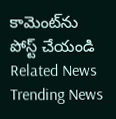కామెంట్‌ను పోస్ట్ చేయండి
Related News
Trending News